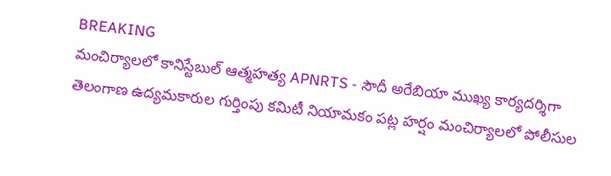BREAKING
మంచిర్యాలలో కానిస్టేబుల్ ఆత్మహత్య APNRTS - సౌదీ అరేబియా ముఖ్య కార్యదర్శిగా తెలంగాణ ఉద్యమకారుల గుర్తింపు కమిటీ నియామకం పట్ల హర్షం మంచిర్యాలలో పోలీసుల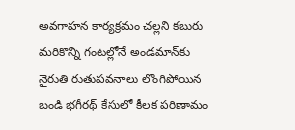అవగాహన కార్యక్రమం చల్లని కబురు మరికొన్ని గంటల్లోనే అండమాన్‌కు నైరుతి రుతుపవనాలు లొంగిపోయిన బండి భగీరథ్ కేసులో కీలక పరిణామం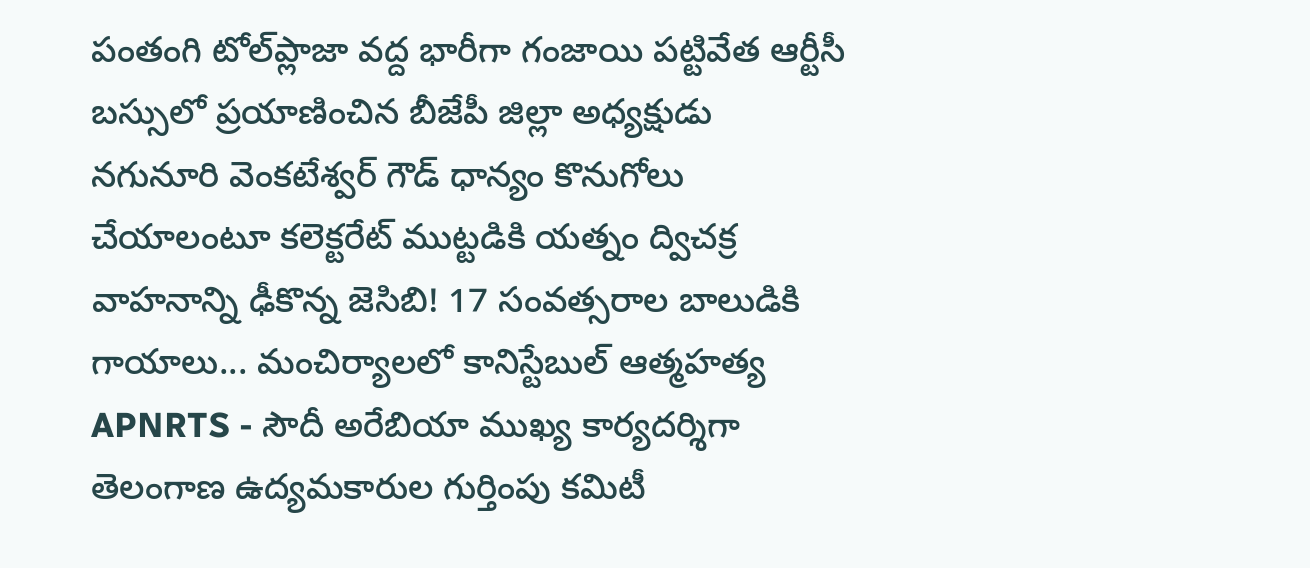పంతంగి టోల్‌ప్లాజా వద్ద భారీగా గంజాయి పట్టివేత ఆర్టీసీ బస్సులో ప్రయాణించిన బీజేపీ జిల్లా అధ్యక్షుడు నగునూరి వెంకటేశ్వర్ గౌడ్ ధాన్యం కొనుగోలు చేయాలంటూ కలెక్టరేట్ ముట్టడికి యత్నం ద్విచక్ర వాహనాన్ని ఢీకొన్న జెసిబి! 17 సంవత్సరాల బాలుడికి గాయాలు... మంచిర్యాలలో కానిస్టేబుల్ ఆత్మహత్య APNRTS - సౌదీ అరేబియా ముఖ్య కార్యదర్శిగా తెలంగాణ ఉద్యమకారుల గుర్తింపు కమిటీ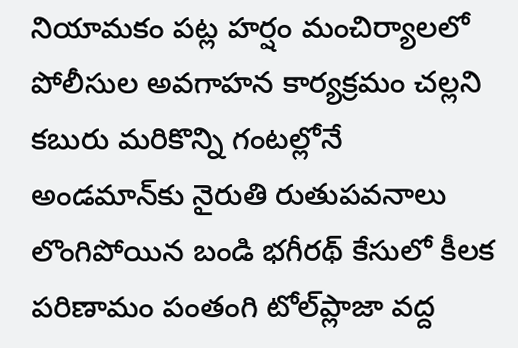నియామకం పట్ల హర్షం మంచిర్యాలలో పోలీసుల అవగాహన కార్యక్రమం చల్లని కబురు మరికొన్ని గంటల్లోనే అండమాన్‌కు నైరుతి రుతుపవనాలు లొంగిపోయిన బండి భగీరథ్ కేసులో కీలక పరిణామం పంతంగి టోల్‌ప్లాజా వద్ద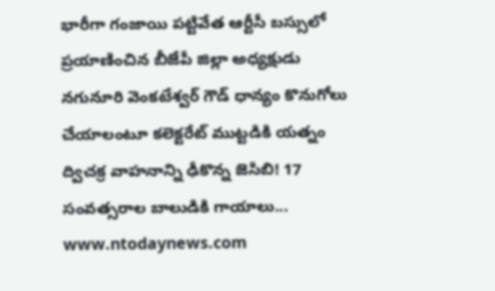భారీగా గంజాయి పట్టివేత ఆర్టీసీ బస్సులో ప్రయాణించిన బీజేపీ జిల్లా అధ్యక్షుడు నగునూరి వెంకటేశ్వర్ గౌడ్ ధాన్యం కొనుగోలు చేయాలంటూ కలెక్టరేట్ ముట్టడికి యత్నం ద్విచక్ర వాహనాన్ని ఢీకొన్న జెసిబి! 17 సంవత్సరాల బాలుడికి గాయాలు...
www.ntodaynews.com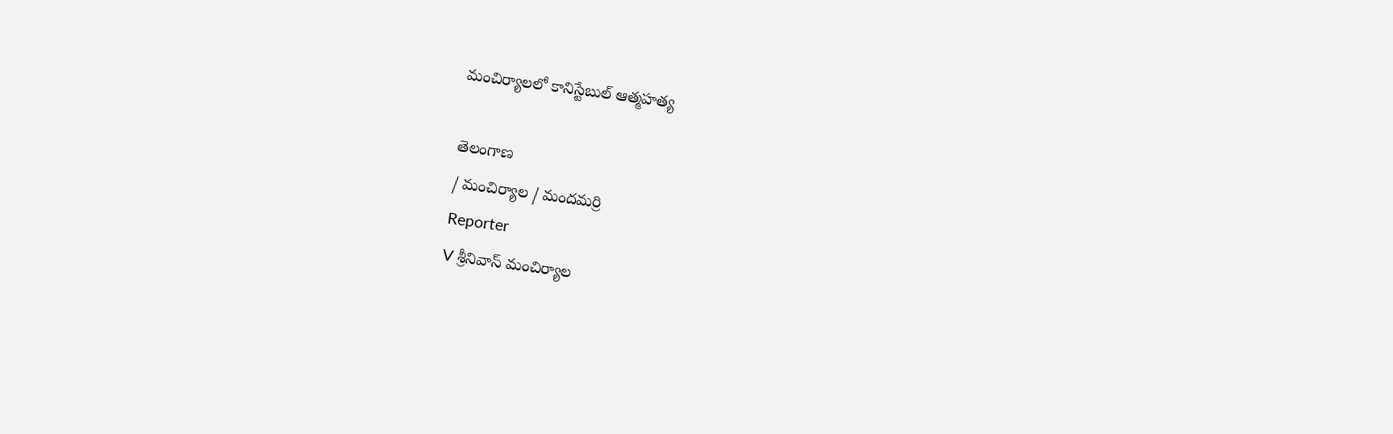మంచిర్యాలలో కానిస్టేబుల్ ఆత్మహత్య

తెలంగాణ
/ మంచిర్యాల / మందమర్రి
Reporter
V శ్రీనివాస్ మంచిర్యాల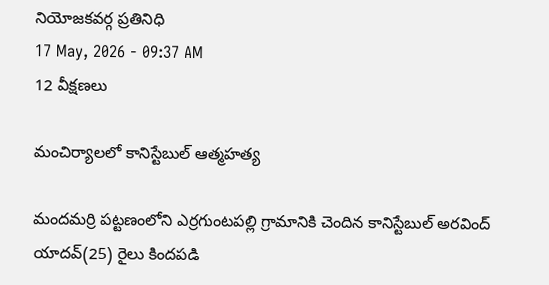నియోజకవర్గ ప్రతినిధి
17 May, 2026 - 09:37 AM
12 వీక్షణలు

మంచిర్యాలలో కానిస్టేబుల్ ఆత్మహత్య

మందమర్రి పట్టణంలోని ఎర్రగుంటపల్లి గ్రామానికి చెందిన కానిస్టేబుల్ అరవింద్ యాదవ్(25) రైలు కిందపడి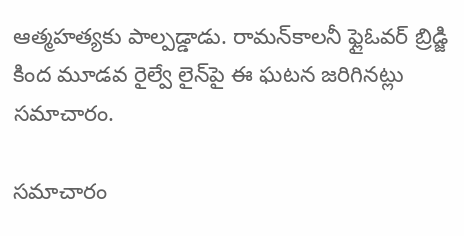ఆత్మహత్యకు పాల్పడ్డాడు. రామన్‌కాలనీ ఫ్లైఓవర్ బ్రిడ్జి కింద మూడవ రైల్వే లైన్‌పై ఈ ఘటన జరిగినట్లు సమాచారం.

సమాచారం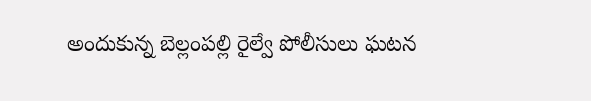అందుకున్న బెల్లంపల్లి రైల్వే పోలీసులు ఘటన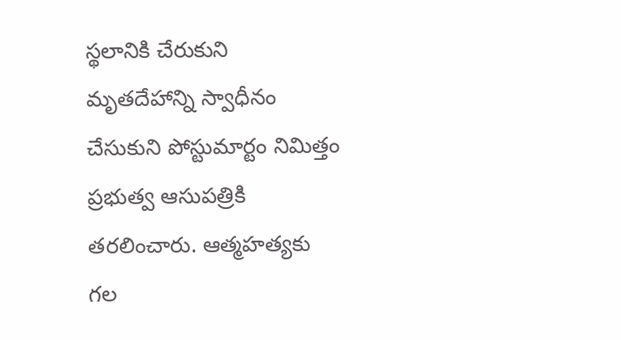స్థలానికి చేరుకుని మృతదేహాన్ని స్వాధీనం చేసుకుని పోస్టుమార్టం నిమిత్తం ప్రభుత్వ ఆసుపత్రికి తరలించారు. ఆత్మహత్యకు గల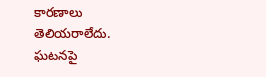కారణాలు తెలియరాలేదు. ఘటనపై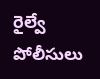రైల్వే పోలీసులు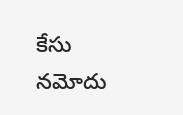కేసు నమోదు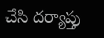చేసి దర్యాప్తు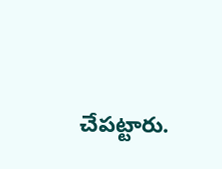చేపట్టారు.